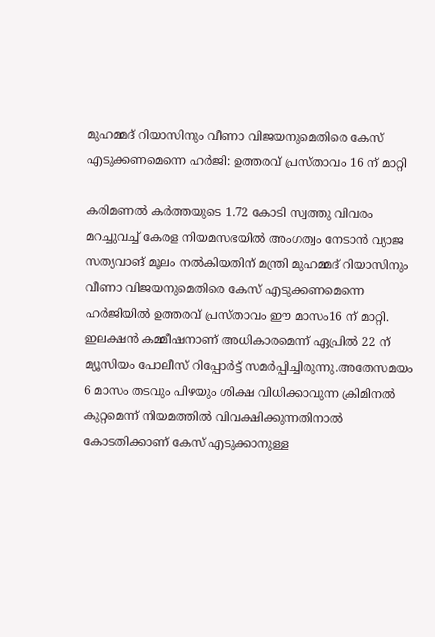മുഹമ്മദ്‌ റിയാസിനും വീണാ വിജയനുമെതിരെ കേസ് എടുക്കണമെന്നെ ഹര്‍ജി: ഉത്തരവ് പ്രസ്താവം 16 ന് മാറ്റി

കരിമണല്‍ കർത്തയുടെ 1.72 കോടി സ്വത്തു വിവരം മറച്ചുവച്ച്‌ കേരള നിയമസഭയില്‍ അംഗത്വം നേടാൻ വ്യാജ സത്യവാങ് മൂലം നല്‍കിയതിന് മന്ത്രി മുഹമ്മദ് റിയാസിനും വീണാ വിജയനുമെതിരെ കേസ് എടുക്കണമെന്നെ ഹർജിയില്‍ ഉത്തരവ് പ്രസ്താവം ഈ മാസം16 ന് മാറ്റി. ഇലക്ഷൻ കമ്മീഷനാണ് അധികാരമെന്ന് ഏപ്രില്‍ 22 ന് മ്യൂസിയം പോലീസ് റിപ്പോർട്ട് സമർപ്പിച്ചിരുന്നു.അതേസമയം 6 മാസം തടവും പിഴയും ശിക്ഷ വിധിക്കാവുന്ന ക്രിമിനല്‍ കുറ്റമെന്ന് നിയമത്തില്‍ വിവക്ഷിക്കുന്നതിനാല്‍ കോടതിക്കാണ് കേസ് എടുക്കാനുള്ള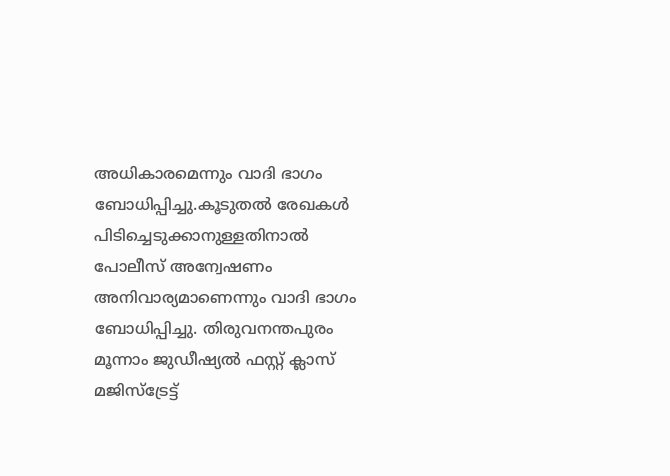അധികാരമെന്നും വാദി ഭാഗം ബോധിപ്പിച്ചു.കൂടുതല്‍ രേഖകള്‍ പിടിച്ചെടുക്കാനുള്ളതിനാല്‍ പോലീസ് അന്വേഷണം അനിവാര്യമാണെന്നും വാദി ഭാഗം ബോധിപ്പിച്ചു. തിരുവനന്തപുരം മൂന്നാം ജുഡീഷ്യല്‍ ഫസ്റ്റ് ക്ലാസ് മജിസ്‌ട്രേട്ട്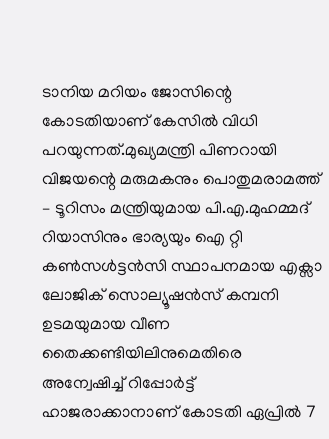ടാനിയ മറിയം ജോസിന്റെ കോടതിയാണ് കേസില്‍ വിധി പറയുന്നത്.മുഖ്യമന്ത്രി പിണറായി വിജയന്റെ മരുമകനും പൊതുമരാമത്ത് – ടൂറിസം മന്ത്രിയുമായ പി.എ.മുഹമ്മദ് റിയാസിനും ഭാര്യയും ഐ റ്റി കണ്‍സള്‍ട്ടൻസി സ്ഥാപനമായ എക്സാ ലോജിക് സൊല്യൂഷൻസ് കമ്പനി ഉടമയുമായ വീണ തൈക്കണ്ടിയിലിനുമെതിരെ അന്വേഷിച്ച്‌ റിപ്പോർട്ട് ഹാജരാക്കാനാണ് കോടതി ഏപ്രില്‍ 7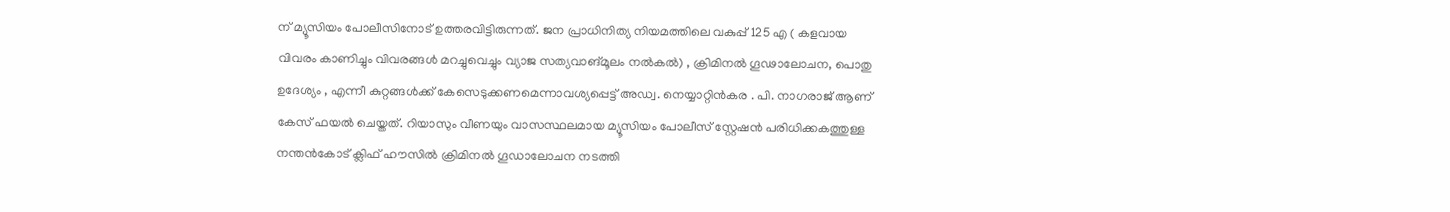ന് മ്യൂസിയം പോലീസിനോട് ഉത്തരവിട്ടിരുന്നത്. ജന പ്രാധിനിത്യ നിയമത്തിലെ വകുപ്പ് 125 എ ( കളവായ വിവരം കാണിച്ചും വിവരങ്ങള്‍ മറച്ചുവെച്ചും വ്യാജ സത്യവാങ്മൂലം നല്‍കല്‍) , ക്രിമിനല്‍ ഗൂഢാലോചന, പൊതു ഉദേശ്യം , എന്നീ കുറ്റങ്ങള്‍ക്ക് കേസെടുക്കണമെന്നാവശ്യപ്പെട്ട് അഡ്വ. നെയ്യാറ്റിൻകര . പി. നാഗരാജ് ആണ് കേസ് ഫയല്‍ ചെയ്തത്. റിയാസും വീണയും വാസസ്ഥലമായ മ്യൂസിയം പോലീസ് സ്റ്റേഷൻ പരിധിക്കകത്തുള്ള നന്തൻകോട് ക്ലിഫ് ഹൗസില്‍ ക്രിമിനല്‍ ഗൂഡാലോചന നടത്തി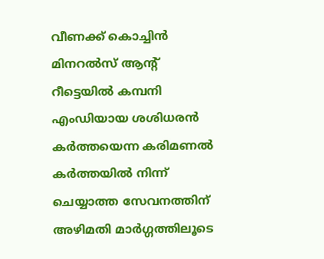വീണക്ക് കൊച്ചിൻ മിനറല്‍സ് ആന്റ് റീട്ടെയില്‍ കമ്പനി എംഡിയായ ശശിധരൻ കർത്തയെന്ന കരിമണല്‍ കർത്തയില്‍ നിന്ന് ചെയ്യാത്ത സേവനത്തിന് അഴിമതി മാർഗ്ഗത്തിലൂടെ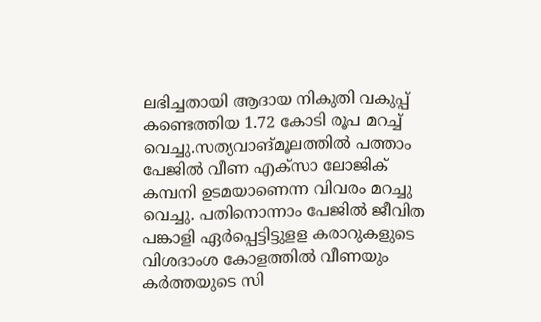ലഭിച്ചതായി ആദായ നികുതി വകുപ്പ് കണ്ടെത്തിയ 1.72 കോടി രൂപ മറച്ച്‌ വെച്ചു.സത്യവാങ്മൂലത്തില്‍ പത്താം പേജില്‍ വീണ എക്സാ ലോജിക് കമ്പനി ഉടമയാണെന്ന വിവരം മറച്ചു വെച്ചു. പതിനൊന്നാം പേജില്‍ ജീവിത പങ്കാളി ഏർപ്പെട്ടിട്ടുളള കരാറുകളുടെ വിശദാംശ കോളത്തില്‍ വീണയും കർത്തയുടെ സി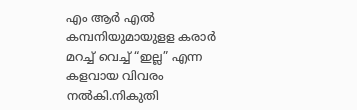എം ആർ എല്‍ കമ്പനിയുമായുളള കരാർ മറച്ച്‌ വെച്ച്‌ “ഇല്ല” എന്ന കളവായ വിവരം നല്‍കി.നികുതി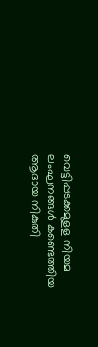വെട്ടിപ്പടക്കമുളള നിയമ ലംഘനങ്ങള്‍ കണ്ടെത്തിയ ആദായ നികുതി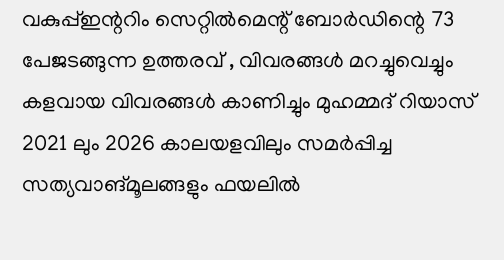വകുപ്പ്‌ഇന്ററിം സെറ്റില്‍മെന്റ് ബോർഡിന്റെ 73 പേജടങ്ങുന്ന ഉത്തരവ് , വിവരങ്ങള്‍ മറച്ചുവെച്ചും കളവായ വിവരങ്ങള്‍ കാണിച്ചും മുഹമ്മദ് റിയാസ് 2021 ലും 2026 കാലയളവിലും സമർപ്പിച്ച സത്യവാങ്മൂലങ്ങളും ഫയലില്‍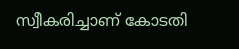സ്വീകരിച്ചാണ് കോടതി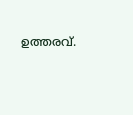ഉത്തരവ്.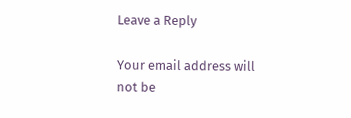Leave a Reply

Your email address will not be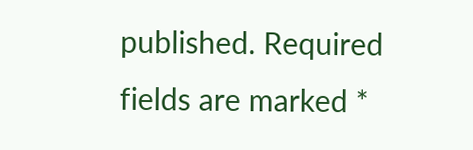published. Required fields are marked *